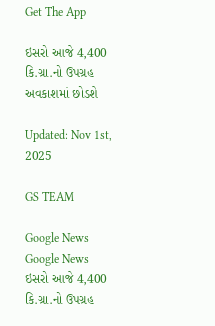Get The App

ઇસરો આજે 4,400 કિ.ગ્રા.નો ઉપગ્રહ અવકાશમાં છોડશે

Updated: Nov 1st, 2025

GS TEAM

Google News
Google News
ઇસરો આજે 4,400 કિ.ગ્રા.નો ઉપગ્રહ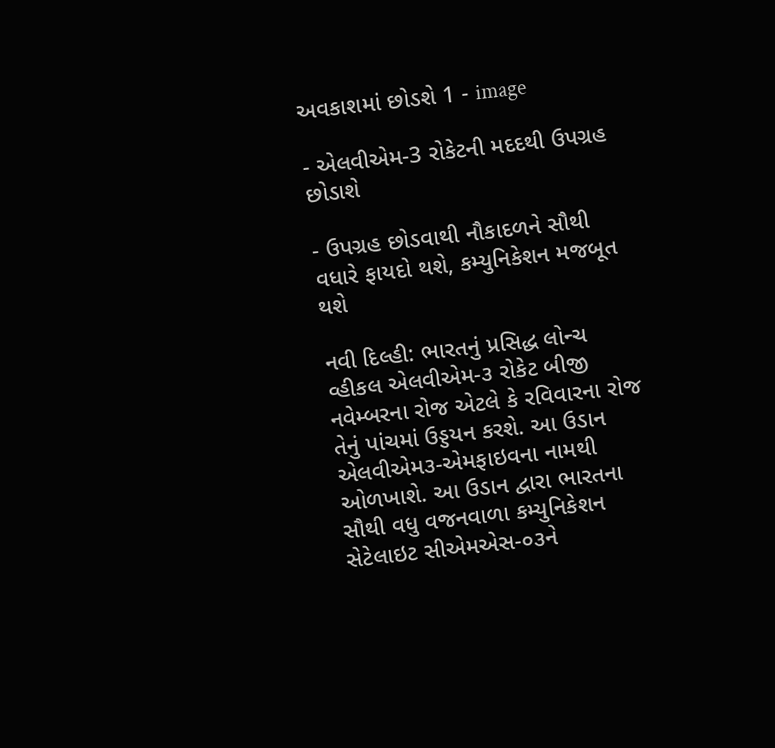અવકાશમાં છોડશે 1 - image

- એલવીએમ-3 રોકેટની મદદથી ઉપગ્રહ છોડાશે

- ઉપગ્રહ છોડવાથી નૌકાદળને સૌથી વધારે ફાયદો થશે, કમ્યુનિકેશન મજબૂત થશે

નવી દિલ્હી: ભારતનું પ્રસિદ્ધ લોન્ચ વ્હીકલ એલવીએમ-૩ રોકેટ બીજી નવેમ્બરના રોજ એટલે કે રવિવારના રોજ તેનું પાંચમાં ઉડ્ડયન કરશે. આ ઉડાન એલવીએમ૩-એમફાઇવના નામથી ઓળખાશે. આ ઉડાન દ્વારા ભારતના સૌથી વધુ વજનવાળા કમ્યુનિકેશન સેટેલાઇટ સીએમએસ-૦૩ને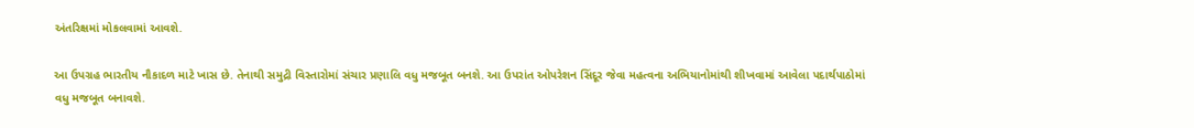અંતરિક્ષમાં મોકલવામાં આવશે.

આ ઉપગ્રહ ભારતીય નૌકાદળ માટે ખાસ છે. તેનાથી સમુદ્રી વિસ્તારોમાં સંચાર પ્રણાલિ વધુ મજબૂત બનશે. આ ઉપરાંત ઓપરેશન સિંદૂર જેવા મહત્વના અભિયાનોમાંથી શીખવામાં આવેલા પદાર્થપાઠોમાં વધુ મજબૂત બનાવશે.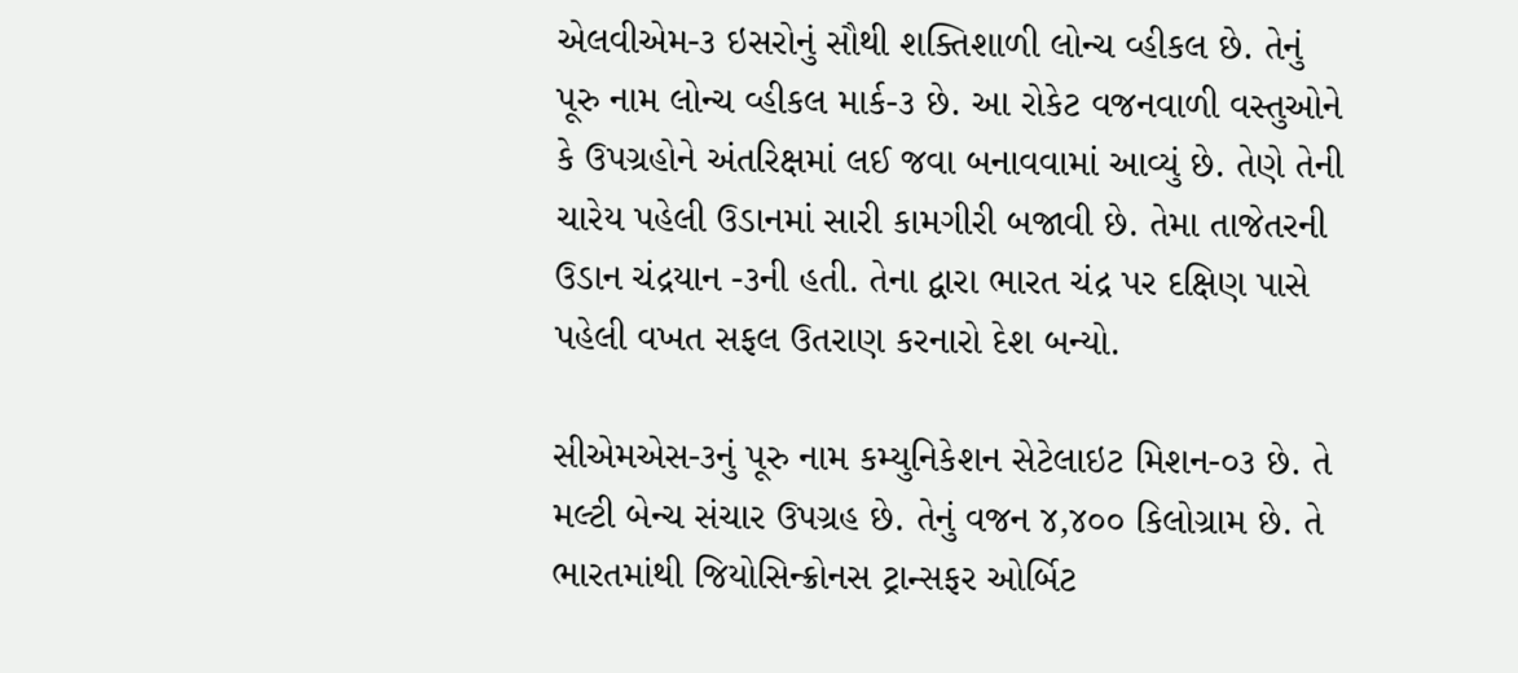એલવીએમ-૩ ઇસરોનું સૌથી શક્તિશાળી લોન્ચ વ્હીકલ છે. તેનું પૂરુ નામ લોન્ચ વ્હીકલ માર્ક-૩ છે. આ રોકેટ વજનવાળી વસ્તુઓને કે ઉપગ્રહોને અંતરિક્ષમાં લઈ જવા બનાવવામાં આવ્યું છે. તેણે તેની ચારેય પહેલી ઉડાનમાં સારી કામગીરી બજાવી છે. તેમા તાજેતરની ઉડાન ચંદ્રયાન -૩ની હતી. તેના દ્વારા ભારત ચંદ્ર પર દક્ષિણ પાસે પહેલી વખત સફલ ઉતરાણ કરનારો દેશ બન્યો.

સીએમએસ-૩નું પૂરુ નામ કમ્યુનિકેશન સેટેલાઇટ મિશન-૦૩ છે. તે મલ્ટી બેન્ચ સંચાર ઉપગ્રહ છે. તેનું વજન ૪,૪૦૦ કિલોગ્રામ છે. તે ભારતમાંથી જિયોસિન્ક્રોનસ ટ્રાન્સફર ઓર્બિટ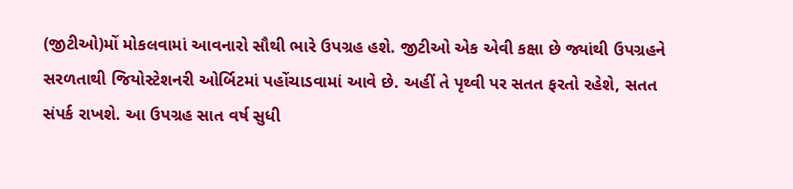(જીટીઓ)મોં મોકલવામાં આવનારો સૌથી ભારે ઉપગ્રહ હશે. જીટીઓ એક એવી કક્ષા છે જ્યાંથી ઉપગ્રહને સરળતાથી જિયોસ્ટેશનરી ઓર્બિટમાં પહોંચાડવામાં આવે છે. અહીં તે પૃથ્વી પર સતત ફરતો રહેશે, સતત સંપર્ક રાખશે. આ ઉપગ્રહ સાત વર્ષ સુધી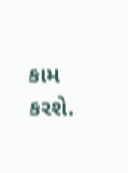કામ કરશે.